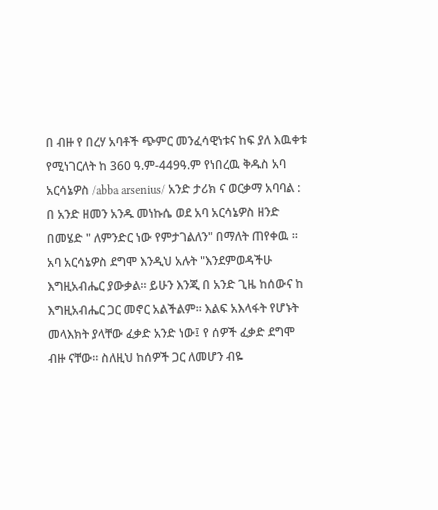በ ብዙ የ በረሃ አባቶች ጭምር መንፈሳዊነቱና ከፍ ያለ እዉቀቱ የሚነገርለት ከ 360 ዓ.ም-449ዓ.ም የነበረዉ ቅዱስ አባ አርሳኔዎስ /abba arsenius/ አንድ ታሪክ ና ወርቃማ አባባል : በ አንድ ዘመን አንዱ መነኩሴ ወደ አባ አርሳኔዎስ ዘንድ በመሄድ " ለምንድር ነው የምታገልለን" በማለት ጠየቀዉ ። አባ አርሳኔዎስ ደግሞ እንዲህ አሉት "እንደምወዳችሁ እግዚአብሔር ያውቃል። ይሁን እንጂ በ አንድ ጊዜ ከሰውና ከ እግዚአብሔር ጋር መኖር አልችልም። እልፍ አእላፋት የሆኑት መላእክት ያላቸው ፈቃድ አንድ ነው፤ የ ሰዎች ፈቃድ ደግሞ ብዙ ናቸው። ስለዚህ ከሰዎች ጋር ለመሆን ብዬ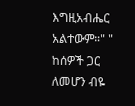እግዚአብሔር አልተውም።" " ከሰዎች ጋር ለመሆን ብዬ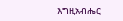እግዚአብሔር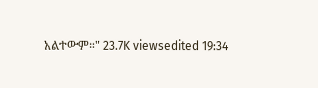አልተውም።" 23.7K viewsedited 19:34